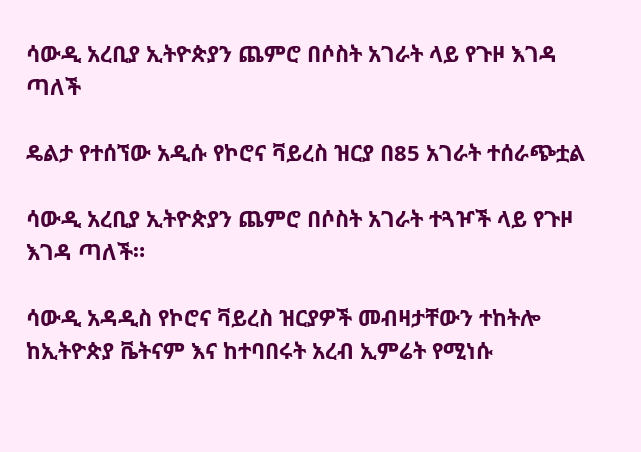ሳውዲ አረቢያ ኢትዮጵያን ጨምሮ በሶስት አገራት ላይ የጉዞ እገዳ ጣለች

ዴልታ የተሰኘው አዲሱ የኮሮና ቫይረስ ዝርያ በ85 አገራት ተሰራጭቷል

ሳውዲ አረቢያ ኢትዮጵያን ጨምሮ በሶስት አገራት ተጓዦች ላይ የጉዞ እገዳ ጣለች።

ሳውዲ አዳዲስ የኮሮና ቫይረስ ዝርያዎች መብዛታቸውን ተከትሎ ከኢትዮጵያ ቬትናም እና ከተባበሩት አረብ ኢምሬት የሚነሱ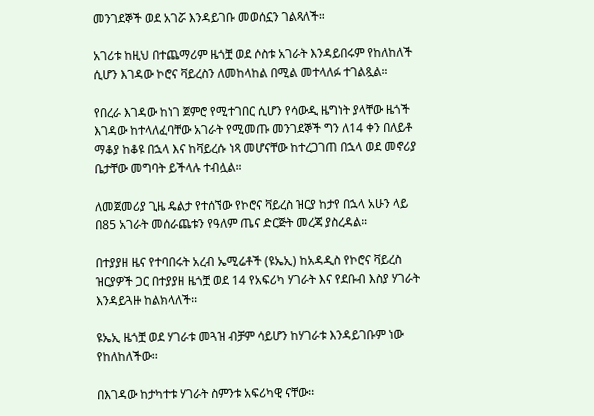መንገደኞች ወደ አገሯ እንዳይገቡ መወሰኗን ገልጻለች።

አገሪቱ ከዚህ በተጨማሪም ዜጎቿ ወደ ሶስቱ አገራት እንዳይበሩም የከለከለች ሲሆን እገዳው ኮሮና ቫይረስን ለመከላከል በሚል መተላለፉ ተገልጿል።

የበረራ እገዳው ከነገ ጀምሮ የሚተገበር ሲሆን የሳውዲ ዜግነት ያላቸው ዜጎች እገዳው ከተላለፈባቸው አገራት የሚመጡ መንገደኞች ግን ለ14 ቀን በለይቶ ማቆያ ከቆዩ በኋላ እና ከቫይረሱ ነጻ መሆናቸው ከተረጋገጠ በኋላ ወደ መኖሪያ ቤታቸው መግባት ይችላሉ ተብሏል።

ለመጀመሪያ ጊዜ ዴልታ የተሰኘው የኮሮና ቫይረስ ዝርያ ከታየ በኋላ አሁን ላይ በ85 አገራት መሰራጨቱን የዓለም ጤና ድርጅት መረጃ ያስረዳል።

በተያያዘ ዜና የተባበሩት አረብ ኤሚሬቶች (ዩኤኢ) ከአዳዲስ የኮሮና ቫይረስ ዝርያዎች ጋር በተያያዘ ዜጎቿ ወደ 14 የአፍሪካ ሃገራት እና የደቡብ እስያ ሃገራት እንዳይጓዙ ከልክላለች፡፡

ዩኤኢ ዜጎቿ ወደ ሃገራቱ መጓዝ ብቻም ሳይሆን ከሃገራቱ እንዳይገቡም ነው የከለከለችው፡፡

በእገዳው ከታካተቱ ሃገራት ስምንቱ አፍሪካዊ ናቸው፡፡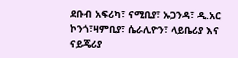ደቡብ አፍሪካ፣ ናሚቢያ፣ ኡጋንዳ፣ ዲ.አር ኮንጎ፣ዛምቢያ፣ ሴራሊዮን፣ ላይቤሪያ እና ናይጄሪያ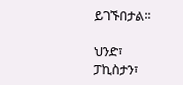ይገኙበታል፡፡

ህንድ፣ ፓኪስታን፣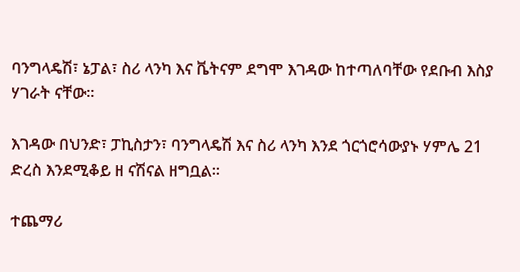ባንግላዴሽ፣ ኔፓል፣ ስሪ ላንካ እና ቬትናም ደግሞ እገዳው ከተጣለባቸው የደቡብ እስያ ሃገራት ናቸው፡፡

እገዳው በህንድ፣ ፓኪስታን፣ ባንግላዴሽ እና ስሪ ላንካ እንደ ጎርጎሮሳውያኑ ሃምሌ 21 ድረስ እንደሚቆይ ዘ ናሽናል ዘግቧል፡፡

ተጨማሪ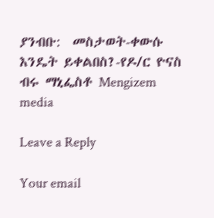ያንብቡ:  መስታወት-ቀውሱ እንዴት ይቀልበስ?-የዶ/ር ዮናስ ብሩ ማኒፌስቶ Mengizem media

Leave a Reply

Your email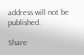address will not be published.

Share